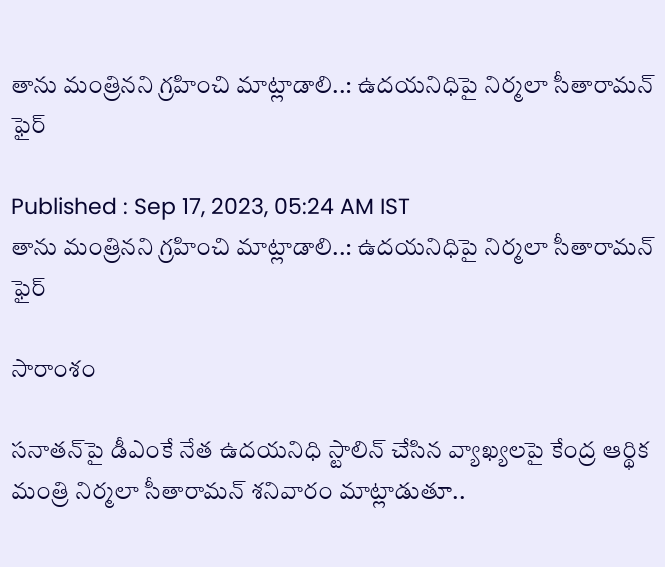తాను మంత్రినని గ్రహించి మాట్లాడాలి..: ఉదయనిధిపై నిర్మలా సీతారామన్ ఫైర్

Published : Sep 17, 2023, 05:24 AM IST
తాను మంత్రినని గ్రహించి మాట్లాడాలి..: ఉదయనిధిపై నిర్మలా సీతారామన్ ఫైర్

సారాంశం

సనాతన్‌పై డీఎంకే నేత ఉదయనిధి స్టాలిన్‌ చేసిన వ్యాఖ్యలపై కేంద్ర ఆర్థిక మంత్రి నిర్మలా సీతారామన్‌ శనివారం మాట్లాడుతూ..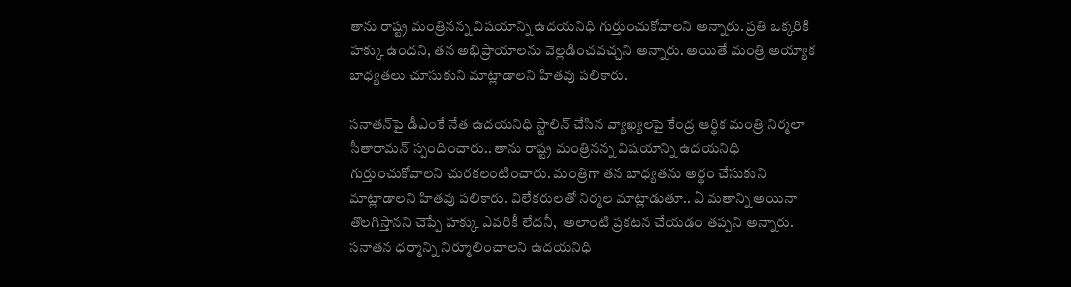తాను రాష్ట్ర మంత్రినన్న విషయాన్ని ఉదయనిధి గుర్తుంచుకోవాలని అన్నారు. ప్రతి ఒక్కరికి హక్కు ఉందని, తన అభిప్రాయాలను వెల్లడించవచ్చని అన్నారు. అయితే మంత్రి అయ్యాక బాధ్యతలు చూసుకుని మాట్లాడాలని హితవు పలికారు.

సనాతన్‌పై డీఎంకే నేత ఉదయనిధి స్టాలిన్‌ చేసిన వ్యాఖ్యలపై కేంద్ర ఆర్థిక మంత్రి నిర్మలా సీతారామన్‌ స్పందించారు.. తాను రాష్ట్ర మంత్రినన్న విషయాన్ని ఉదయనిధి గుర్తుంచుకోవాలని చురకలంటించారు. మంత్రిగా తన బాధ్యతను అర్థం చేసుకుని మాట్లాడాలని హితవు పలికారు. విలేకరులతో నిర్మల మాట్లాడుతూ.. ఏ మతాన్ని అయినా తొలగిస్తానని చెప్పే హక్కు ఎవరికీ లేదనీ,  అలాంటి ప్రకటన చేయడం తప్పని అన్నారు. సనాతన ధర్మాన్ని నిర్మూలించాలని ఉదయనిధి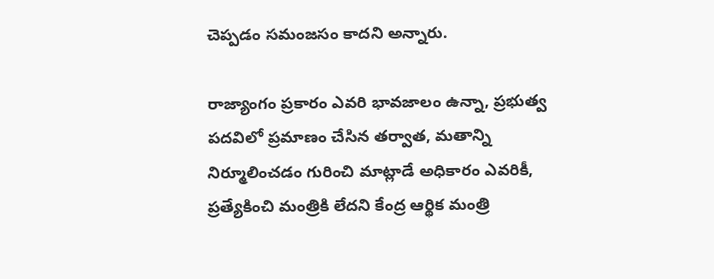చెప్పడం సమంజసం కాదని అన్నారు.

రాజ్యాంగం ప్రకారం ఎవరి భావజాలం ఉన్నా, ప్రభుత్వ పదవిలో ప్రమాణం చేసిన తర్వాత, మతాన్ని నిర్మూలించడం గురించి మాట్లాడే అధికారం ఎవరికీ, ప్రత్యేకించి మంత్రికి లేదని కేంద్ర ఆర్థిక మంత్రి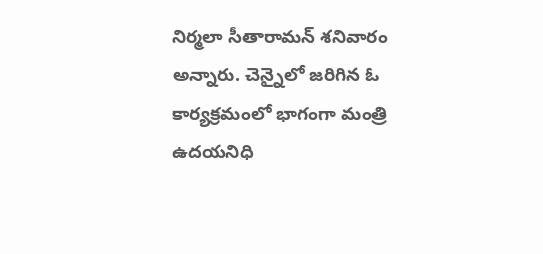నిర్మలా సీతారామన్ శనివారం అన్నారు. చెన్నైలో జరిగిన ఓ కార్యక్రమంలో భాగంగా మంత్రి ఉదయనిధి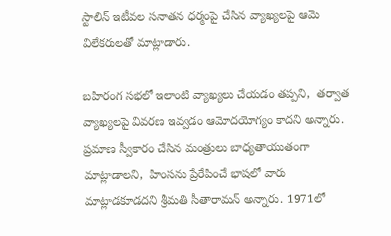స్టాలిన్ ఇటీవల సనాతన ధర్మంపై చేసిన వ్యాఖ్యలపై ఆమె విలేకరులతో మాట్లాడారు.

బహిరంగ సభలో ఇలాంటి వ్యాఖ్యలు చేయడం తప్పని,  తర్వాత వ్యాఖ్యలపై వివరణ ఇవ్వడం ఆమోదయోగ్యం కాదని అన్నారు. ప్రమాణ స్వీకారం చేసిన మంత్రులు బాధ్యతాయుతంగా మాట్లాడాలని,  హింసను ప్రేరేపించే భాషలో వారు మాట్లాడకూడదని శ్రీమతి సీతారామన్ అన్నారు. 1971లో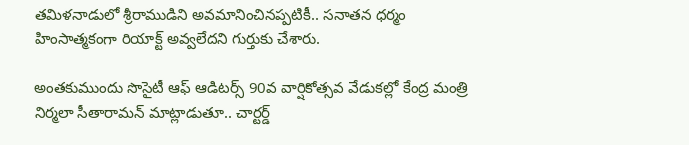తమిళనాడులో శ్రీరాముడిని అవమానించినప్పటికీ.. సనాతన ధర్మం హింసాత్మకంగా రియాక్ట్ అవ్వలేదని గుర్తుకు చేశారు.

అంతకుముందు సొసైటీ ఆఫ్ ఆడిటర్స్ 90వ వార్షికోత్సవ వేడుకల్లో కేంద్ర మంత్రి నిర్మలా సీతారామన్ మాట్లాడుతూ.. చార్టర్డ్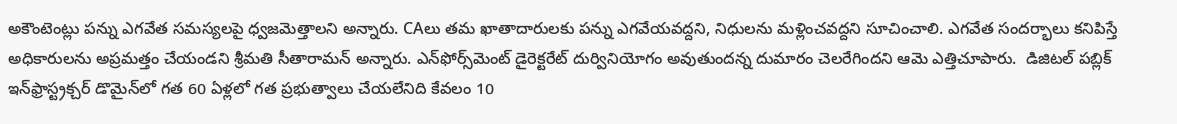అకౌంటెంట్లు పన్ను ఎగవేత సమస్యలపై ధ్వజమెత్తాలని అన్నారు. CAలు తమ ఖాతాదారులకు పన్ను ఎగవేయవద్దని, నిధులను మళ్లించవద్దని సూచించాలి. ఎగవేత సందర్భాలు కనిపిస్తే అధికారులను అప్రమత్తం చేయండని శ్రీమతి సీతారామన్ అన్నారు. ఎన్‌ఫోర్స్‌మెంట్ డైరెక్టరేట్ దుర్వినియోగం అవుతుందన్న దుమారం చెలరేగిందని ఆమె ఎత్తిచూపారు.  డిజిటల్ పబ్లిక్ ఇన్‌ఫ్రాస్ట్రక్చర్ డొమైన్‌లో గత 60 ఏళ్లలో గత ప్రభుత్వాలు చేయలేనిది కేవలం 10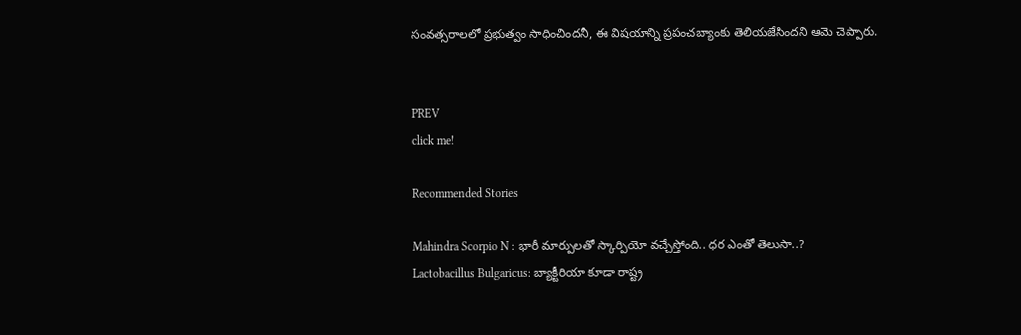సంవత్సరాలలో ప్రభుత్వం సాధించిందనీ, ఈ విషయాన్ని ప్రపంచబ్యాంకు తెలియజేసిందని ఆమె చెప్పారు.


PREV
click me!

Recommended Stories

Mahindra Scorpio N : భారీ మార్పులతో స్కార్పియో వచ్చేస్తోంది.. ధర ఎంతో తెలుసా..?
Lactobacillus Bulgaricus: బ్యాక్టీరియా కూడా రాష్ట్ర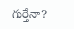గుర్తేనా?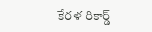కేరళ రికార్డ్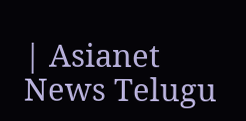| Asianet News Telugu